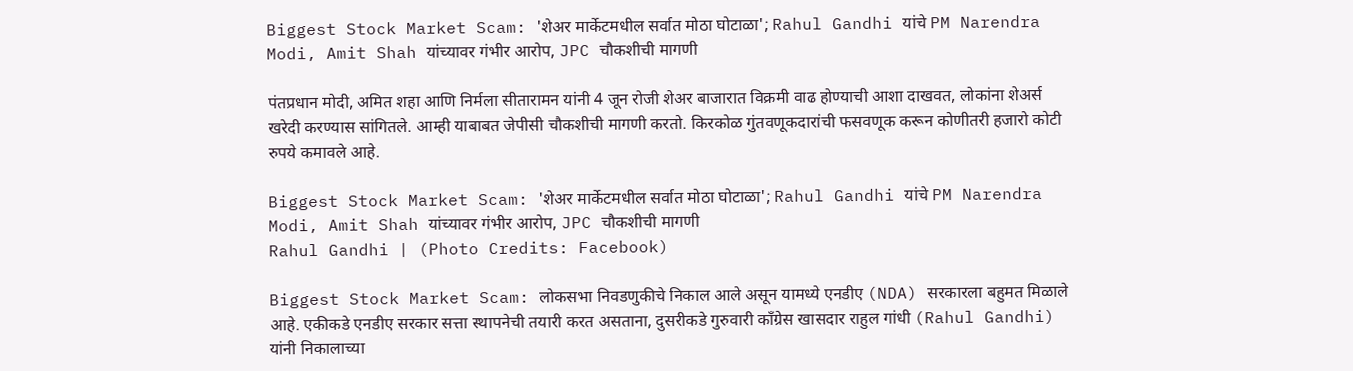Biggest Stock Market Scam: 'शेअर मार्केटमधील सर्वात मोठा घोटाळा'; Rahul Gandhi यांचे PM Narendra Modi, Amit Shah यांच्यावर गंभीर आरोप, JPC चौकशीची मागणी

पंतप्रधान मोदी, अमित शहा आणि निर्मला सीतारामन यांनी 4 जून रोजी शेअर बाजारात विक्रमी वाढ होण्याची आशा दाखवत, लोकांना शेअर्स खरेदी करण्यास सांगितले. आम्ही याबाबत जेपीसी चौकशीची मागणी करतो. किरकोळ गुंतवणूकदारांची फसवणूक करून कोणीतरी हजारो कोटी रुपये कमावले आहे.

Biggest Stock Market Scam: 'शेअर मार्केटमधील सर्वात मोठा घोटाळा'; Rahul Gandhi यांचे PM Narendra Modi, Amit Shah यांच्यावर गंभीर आरोप, JPC चौकशीची मागणी
Rahul Gandhi | (Photo Credits: Facebook)

Biggest Stock Market Scam: लोकसभा निवडणुकीचे निकाल आले असून यामध्ये एनडीए (NDA) सरकारला बहुमत मिळाले आहे. एकीकडे एनडीए सरकार सत्ता स्थापनेची तयारी करत असताना, दुसरीकडे गुरुवारी काँग्रेस खासदार राहुल गांधी (Rahul Gandhi) यांनी निकालाच्या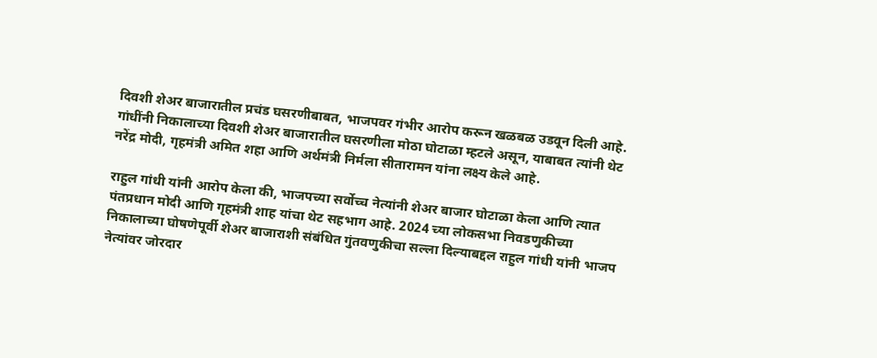दिवशी शेअर बाजारातील प्रचंड घसरणीबाबत, भाजपवर गंभीर आरोप करून खळबळ उडवून दिली आहे. गांधींनी निकालाच्या दिवशी शेअर बाजारातील घसरणीला मोठा घोटाळा म्हटले असून, याबाबत त्यांनी थेट नरेंद्र मोदी, गृहमंत्री अमित शहा आणि अर्थमंत्री निर्मला सीतारामन यांना लक्ष्य केले आहे.

राहुल गांधी यांनी आरोप केला की, भाजपच्या सर्वोच्च नेत्यांनी शेअर बाजार घोटाळा केला आणि त्यात पंतप्रधान मोदी आणि गृहमंत्री शाह यांचा थेट सहभाग आहे. 2024 च्या लोकसभा निवडणुकीच्या निकालाच्या घोषणेपूर्वी शेअर बाजाराशी संबंधित गुंतवणुकीचा सल्ला दिल्याबद्दल राहुल गांधी यांनी भाजप नेत्यांवर जोरदार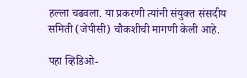हल्ला चढवला. या प्रकरणी त्यांनी संयुक्त संसदीय समिती (जेपीसी) चौकशीची मागणी केली आहे.

पहा व्हिडिओ-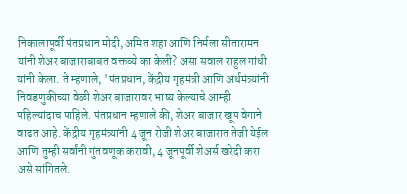निकालापूर्वी पंतप्रधान मोदी, अमित शहा आणि निर्मला सीतारामन यांनी शेअर बाजाराबाबत वक्तव्ये का केली? असा सवाल राहुल गांधी यांनी केला. ते म्हणाले, 'पंतप्रधान, केंद्रीय गृहमंत्री आणि अर्थमंत्र्यांनी निवडणुकीच्या वेळी शेअर बाजारावर भाष्य केल्याचे आम्ही पहिल्यांदाच पाहिले. पंतप्रधान म्हणाले की, शेअर बाजार खूप वेगाने वाढत आहे. केंद्रीय गृहमंत्र्यांनी 4 जून रोजी शेअर बाजारात तेजी येईल आणि तुम्ही सर्वांनी गुंतवणूक करावी, 4 जूनपूर्वी शेअर्स खरेदी करा असे सांगितले.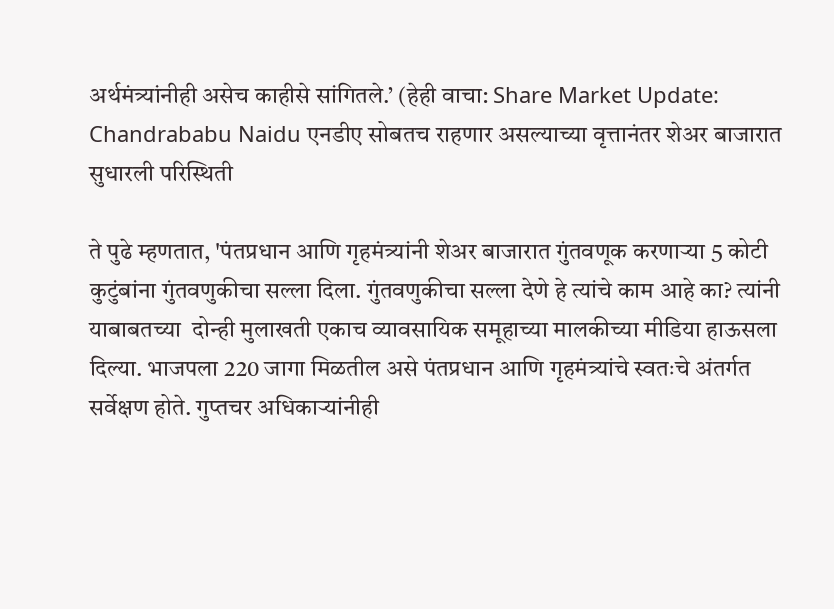अर्थमंत्र्यांनीही असेच काहीसे सांगितले.’ (हेही वाचा: Share Market Update: Chandrababu Naidu एनडीए सोबतच राहणार असल्याच्या वृत्तानंतर शेअर बाजारात सुधारली परिस्थिती

ते पुढे म्हणतात, 'पंतप्रधान आणि गृहमंत्र्यांनी शेअर बाजारात गुंतवणूक करणाऱ्या 5 कोटी कुटुंबांना गुंतवणुकीचा सल्ला दिला. गुंतवणुकीचा सल्ला देणे हे त्यांचे काम आहे का? त्यांनी याबाबतच्या  दोन्ही मुलाखती एकाच व्यावसायिक समूहाच्या मालकीच्या मीडिया हाऊसला दिल्या. भाजपला 220 जागा मिळतील असे पंतप्रधान आणि गृहमंत्र्यांचे स्वतःचे अंतर्गत सर्वेक्षण होते. गुप्तचर अधिकाऱ्यांनीही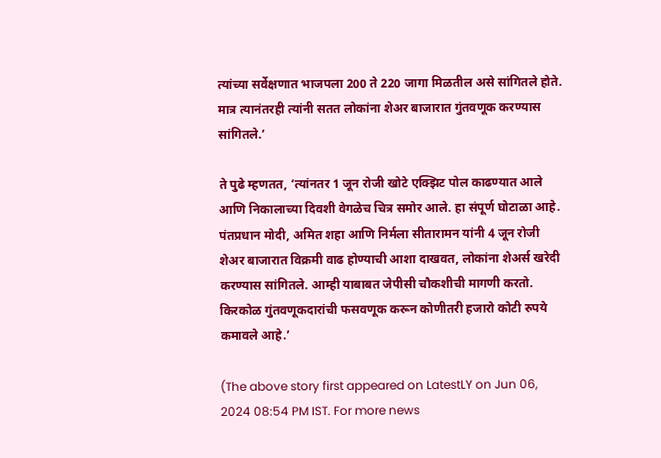त्यांच्या सर्वेक्षणात भाजपला 200 ते 220 जागा मिळतील असे सांगितले होते. मात्र त्यानंतरही त्यांनी सतत लोकांना शेअर बाजारात गुंतवणूक करण्यास सांगितले.’

ते पुढे म्हणतत, ‘त्यांनतर 1 जून रोजी खोटे एक्झिट पोल काढण्यात आले आणि निकालाच्या दिवशी वेगळेच चित्र समोर आले. हा संपूर्ण घोटाळा आहे. पंतप्रधान मोदी, अमित शहा आणि निर्मला सीतारामन यांनी 4 जून रोजी शेअर बाजारात विक्रमी वाढ होण्याची आशा दाखवत, लोकांना शेअर्स खरेदी करण्यास सांगितले. आम्ही याबाबत जेपीसी चौकशीची मागणी करतो. किरकोळ गुंतवणूकदारांची फसवणूक करून कोणीतरी हजारो कोटी रुपये कमावले आहे.’

(The above story first appeared on LatestLY on Jun 06, 2024 08:54 PM IST. For more news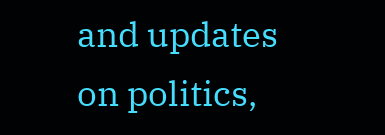and updates on politics,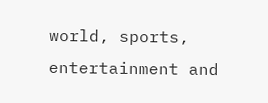world, sports, entertainment and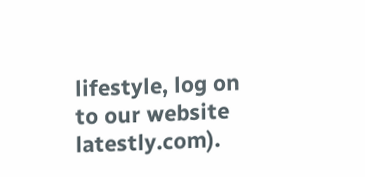lifestyle, log on to our website latestly.com).